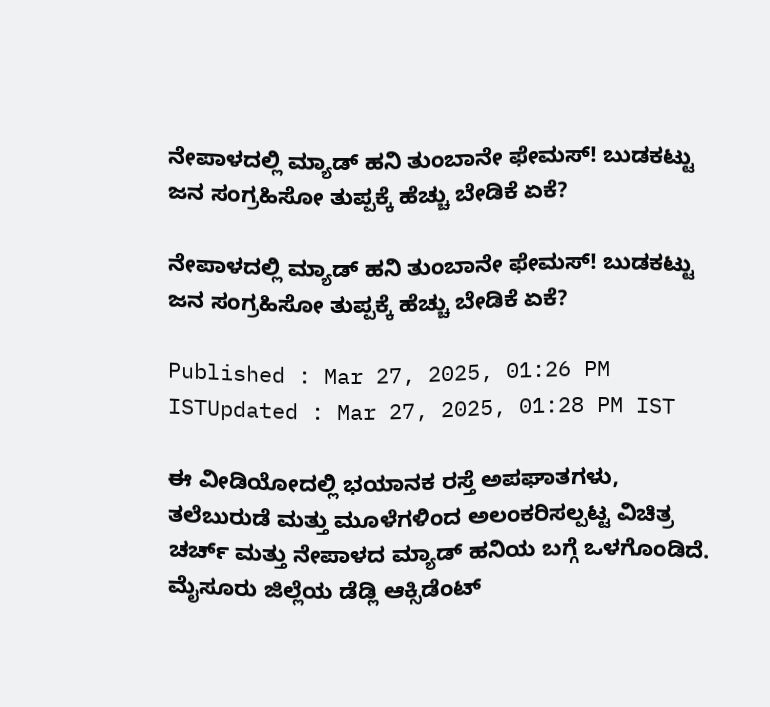ನೇಪಾಳದಲ್ಲಿ ಮ್ಯಾಡ್ ಹನಿ ತುಂಬಾನೇ ಫೇಮಸ್! ಬುಡಕಟ್ಟು ಜನ ಸಂಗ್ರಹಿಸೋ ತುಪ್ಪಕ್ಕೆ ಹೆಚ್ಚು ಬೇಡಿಕೆ ಏಕೆ?

ನೇಪಾಳದಲ್ಲಿ ಮ್ಯಾಡ್ ಹನಿ ತುಂಬಾನೇ ಫೇಮಸ್! ಬುಡಕಟ್ಟು ಜನ ಸಂಗ್ರಹಿಸೋ ತುಪ್ಪಕ್ಕೆ ಹೆಚ್ಚು ಬೇಡಿಕೆ ಏಕೆ?

Published : Mar 27, 2025, 01:26 PM ISTUpdated : Mar 27, 2025, 01:28 PM IST

ಈ ವೀಡಿಯೋದಲ್ಲಿ ಭಯಾನಕ ರಸ್ತೆ ಅಪಘಾತಗಳು, ತಲೆಬುರುಡೆ ಮತ್ತು ಮೂಳೆಗಳಿಂದ ಅಲಂಕರಿಸಲ್ಪಟ್ಟ ವಿಚಿತ್ರ ಚರ್ಚ್ ಮತ್ತು ನೇಪಾಳದ ಮ್ಯಾಡ್ ಹನಿಯ ಬಗ್ಗೆ ಒಳಗೊಂಡಿದೆ. ಮೈಸೂರು ಜಿಲ್ಲೆಯ ಡೆಡ್ಲಿ ಆಕ್ಸಿಡೆಂಟ್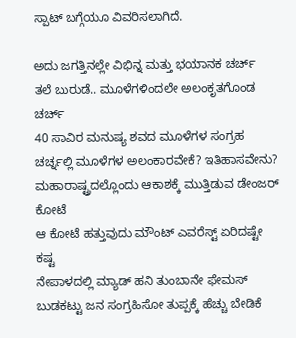ಸ್ಪಾಟ್ ಬಗ್ಗೆಯೂ ವಿವರಿಸಲಾಗಿದೆ.

ಅದು ಜಗತ್ತಿನಲ್ಲೇ ವಿಭಿನ್ನ ಮತ್ತು ಭಯಾನಕ ಚರ್ಚ್
ತಲೆ ಬುರುಡೆ.. ಮೂಳೆಗಳಿಂದಲೇ ಅಲಂಕೃತಗೊಂಡ ಚರ್ಚ್
40 ಸಾವಿರ ಮನುಷ್ಯ ಶವದ ಮೂಳೆಗಳ ಸಂಗ್ರಹ
ಚರ್ಚ್ನಲ್ಲಿ ಮೂಳೆಗಳ ಅಲಂಕಾರವೇಕೆ? ಇತಿಹಾಸವೇನು?
ಮಹಾರಾಷ್ಟ್ರದಲ್ಲೊಂದು ಆಕಾಶಕ್ಕೆ ಮುತ್ತಿಡುವ ಡೇಂಜರ್ ಕೋಟೆ
ಆ ಕೋಟೆ ಹತ್ತುವುದು ಮೌಂಟ್ ಎವರೆಸ್ಟ್ ಏರಿದಷ್ಟೇ ಕಷ್ಟ
ನೇಪಾಳದಲ್ಲಿ ಮ್ಯಾಡ್ ಹನಿ ತುಂಬಾನೇ ಫೇಮಸ್
ಬುಡಕಟ್ಟು ಜನ ಸಂಗ್ರಹಿಸೋ ತುಪ್ಪಕ್ಕೆ ಹೆಚ್ಚು ಬೇಡಿಕೆ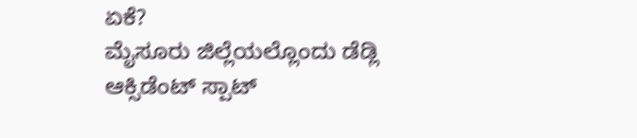ಏಕೆ?
ಮೈಸೂರು ಜಿಲ್ಲೆಯಲ್ಲೊಂದು ಡೆಡ್ಲಿ ಆಕ್ಸಿಡೆಂಟ್ ಸ್ಪಾಟ್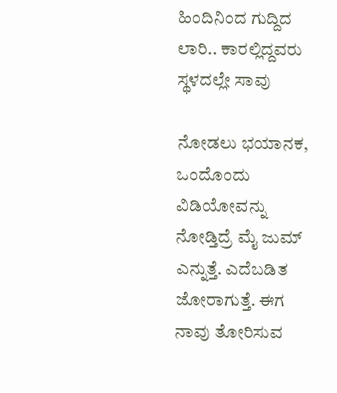ಹಿಂದಿನಿಂದ ಗುದ್ದಿದ ಲಾರಿ.. ಕಾರಲ್ಲಿದ್ದವರು ಸ್ಥಳದಲ್ಲೇ ಸಾವು

ನೋಡಲು ಭಯಾನಕ, ಒಂದೊಂದು ವಿಡಿಯೋವನ್ನು ನೋಡ್ತಿದ್ರೆ ಮೈ ಜುಮ್ ಎನ್ನುತ್ತೆ. ಎದೆಬಡಿತ ಜೋರಾಗುತ್ತೆ. ಈಗ ನಾವು ತೋರಿಸುವ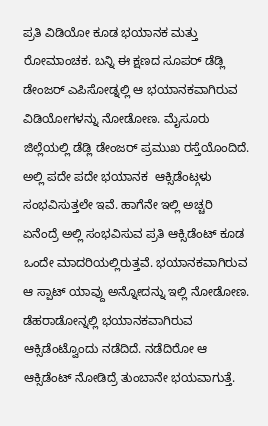ಪ್ರತಿ ವಿಡಿಯೋ ಕೂಡ ಭಯಾನಕ ಮತ್ತು ರೋಮಾಂಚಕ. ಬನ್ನಿ ಈ ಕ್ಷಣದ ಸೂಪರ್ ಡೆಡ್ಲಿ ಡೇಂಜರ್ ಎಪಿಸೋಡ್ನಲ್ಲಿ ಆ ಭಯಾನಕವಾಗಿರುವ ವಿಡಿಯೋಗಳನ್ನು ನೋಡೋಣ. ಮೈಸೂರು ಜಿಲ್ಲೆಯಲ್ಲಿ ಡೆಡ್ಲಿ ಡೇಂಜರ್ ಪ್ರಮುಖ ರಸ್ತೆಯೊಂದಿದೆ. ಅಲ್ಲಿ ಪದೇ ಪದೇ ಭಯಾನಕ  ಆಕ್ಸಿಡೆಂಟ್ಗಳು ಸಂಭವಿಸುತ್ತಲೇ ಇವೆ. ಹಾಗೆನೇ ಇಲ್ಲಿ ಅಚ್ಚರಿ ಏನೆಂದ್ರೆ ಅಲ್ಲಿ ಸಂಭವಿಸುವ ಪ್ರತಿ ಆಕ್ಸಿಡೆಂಟ್ ಕೂಡ ಒಂದೇ ಮಾದರಿಯಲ್ಲಿರುತ್ತವೆ. ಭಯಾನಕವಾಗಿರುವ ಆ ಸ್ಪಾಟ್ ಯಾವ್ದು ಅನ್ನೋದನ್ನು ಇಲ್ಲಿ ನೋಡೋಣ. ಡೆಹರಾಡೋನ್ನಲ್ಲಿ ಭಯಾನಕವಾಗಿರುವ ಆಕ್ಸಿಡೆಂಟ್ವೊಂದು ನಡೆದಿದೆ. ನಡೆದಿರೋ ಆ ಆಕ್ಸಿಡೆಂಟ್ ನೋಡಿದ್ರೆ ತುಂಬಾನೇ ಭಯವಾಗುತ್ತೆ.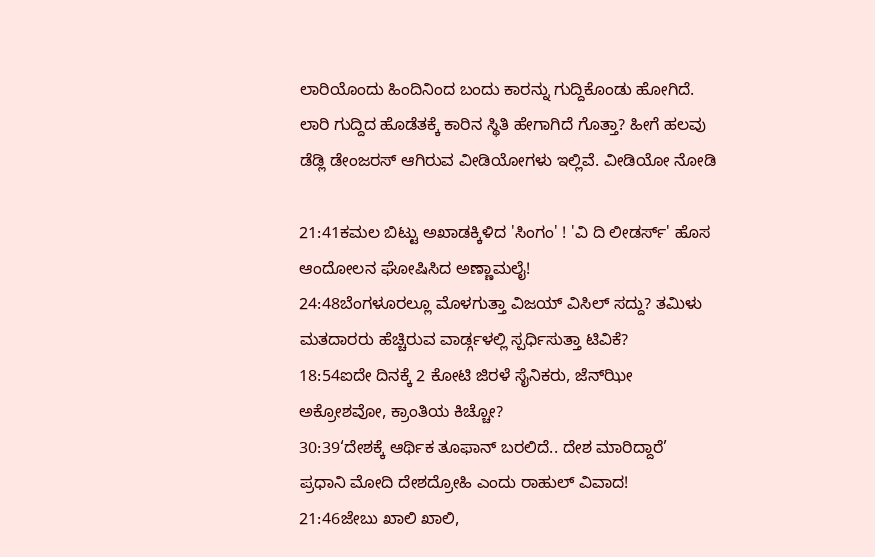ಲಾರಿಯೊಂದು ಹಿಂದಿನಿಂದ ಬಂದು ಕಾರನ್ನು ಗುದ್ದಿಕೊಂಡು ಹೋಗಿದೆ. ಲಾರಿ ಗುದ್ದಿದ ಹೊಡೆತಕ್ಕೆ ಕಾರಿನ ಸ್ಥಿತಿ ಹೇಗಾಗಿದೆ ಗೊತ್ತಾ? ಹೀಗೆ ಹಲವು ಡೆಡ್ಲಿ ಡೇಂಜರಸ್‌ ಆಗಿರುವ ವೀಡಿಯೋಗಳು ಇಲ್ಲಿವೆ. ವೀಡಿಯೋ ನೋಡಿ

21:41ಕಮಲ ಬಿಟ್ಟು ಅಖಾಡಕ್ಕಿಳಿದ 'ಸಿಂಗಂ' ! 'ವಿ ದಿ ಲೀಡರ್ಸ್' ಹೊಸ ಆಂದೋಲನ ಘೋಷಿಸಿದ ಅಣ್ಣಾಮಲೈ!
24:48ಬೆಂಗಳೂರಲ್ಲೂ ಮೊಳಗುತ್ತಾ ವಿಜಯ್ ವಿಸಿಲ್ ಸದ್ದು? ತಮಿಳು ಮತದಾರರು ಹೆಚ್ಚಿರುವ ವಾರ್ಡ್ಗಳಲ್ಲಿ ಸ್ಪರ್ಧಿಸುತ್ತಾ ಟಿವಿಕೆ?
18:54ಐದೇ ದಿನಕ್ಕೆ 2 ಕೋಟಿ ಜಿರಳೆ ಸೈನಿಕರು, ಜೆನ್‌ಝೀ ಅಕ್ರೋಶವೋ, ಕ್ರಾಂತಿಯ ಕಿಚ್ಚೋ?
30:39‘ದೇಶಕ್ಕೆ ಆರ್ಥಿಕ ತೂಫಾನ್ ಬರಲಿದೆ.. ದೇಶ ಮಾರಿದ್ದಾರೆ’ ಪ್ರಧಾನಿ ಮೋದಿ ದೇಶದ್ರೋಹಿ ಎಂದು ರಾಹುಲ್ ವಿವಾದ!
21:46ಜೇಬು ಖಾಲಿ ಖಾಲಿ,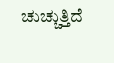ಚುಚ್ಚುತ್ತಿದೆ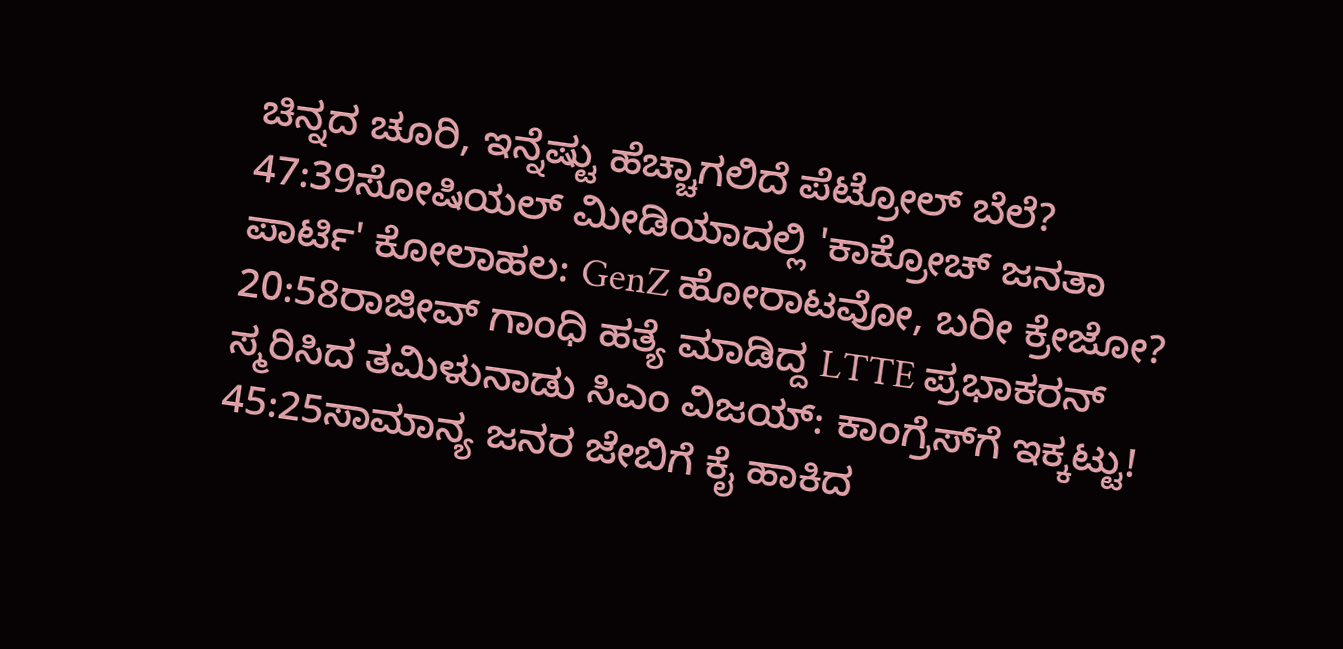ಚಿನ್ನದ ಚೂರಿ, ಇನ್ನೆಷ್ಟು ಹೆಚ್ಚಾಗಲಿದೆ ಪೆಟ್ರೋಲ್ ಬೆಲೆ?
47:39ಸೋಷಿಯಲ್ ಮೀಡಿಯಾದಲ್ಲಿ 'ಕಾಕ್ರೋಚ್ ಜನತಾ ಪಾರ್ಟಿ' ಕೋಲಾಹಲ: GenZ ಹೋರಾಟವೋ, ಬರೀ ಕ್ರೇಜೋ?
20:58ರಾಜೀವ್ ಗಾಂಧಿ ಹತ್ಯೆ ಮಾಡಿದ್ದ LTTE ಪ್ರಭಾಕರನ್ ಸ್ಮರಿಸಿದ ತಮಿಳುನಾಡು ಸಿಎಂ ವಿಜಯ್: ಕಾಂಗ್ರೆಸ್‌ಗೆ ಇಕ್ಕಟ್ಟು!
45:25ಸಾಮಾನ್ಯ ಜನರ ಜೇಬಿಗೆ ಕೈ ಹಾಕಿದ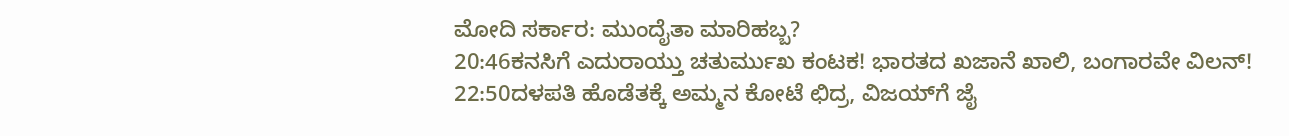ಮೋದಿ ಸರ್ಕಾರ: ಮುಂದೈತಾ ಮಾರಿಹಬ್ಬ?
20:46ಕನಸಿಗೆ ಎದುರಾಯ್ತು ಚತುರ್ಮುಖ ಕಂಟಕ! ಭಾರತದ ಖಜಾನೆ ಖಾಲಿ, ಬಂಗಾರವೇ ವಿಲನ್!
22:50ದಳಪತಿ ಹೊಡೆತಕ್ಕೆ ಅಮ್ಮನ ಕೋಟೆ ಛಿದ್ರ, ವಿಜಯ್‌ಗೆ ಜೈ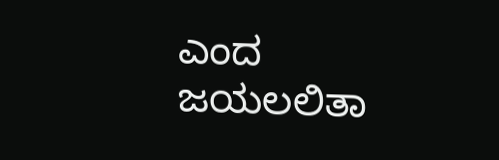ಎಂದ ಜಯಲಲಿತಾ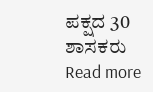ಪಕ್ಷದ 30 ಶಾಸಕರು
Read more